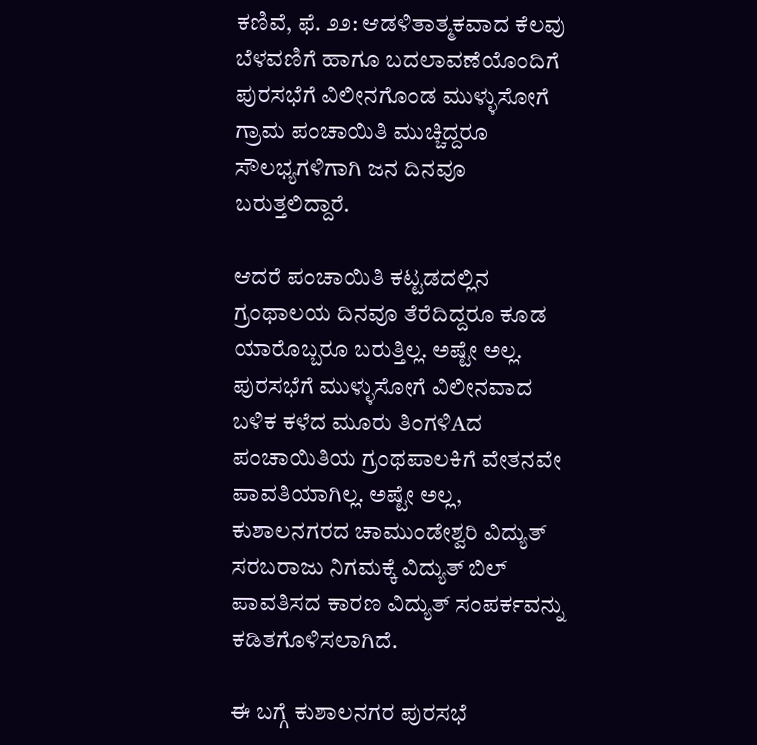ಕಣಿವೆ, ಫೆ. ೨೨: ಆಡಳಿತಾತ್ಮಕವಾದ ಕೆಲವು ಬೆಳವಣಿಗೆ ಹಾಗೂ ಬದಲಾವಣೆಯೊಂದಿಗೆ ಪುರಸಭೆಗೆ ವಿಲೀನಗೊಂಡ ಮುಳ್ಳುಸೋಗೆ ಗ್ರಾಮ ಪಂಚಾಯಿತಿ ಮುಚ್ಚಿದ್ದರೂ ಸೌಲಭ್ಯಗಳಿಗಾಗಿ ಜನ ದಿನವೂ ಬರುತ್ತಲಿದ್ದಾರೆ.

ಆದರೆ ಪಂಚಾಯಿತಿ ಕಟ್ಟಡದಲ್ಲಿನ ಗ್ರಂಥಾಲಯ ದಿನವೂ ತೆರೆದಿದ್ದರೂ ಕೂಡ ಯಾರೊಬ್ಬರೂ ಬರುತ್ತಿಲ್ಲ. ಅಷ್ಟೇ ಅಲ್ಲ. ಪುರಸಭೆಗೆ ಮುಳ್ಳುಸೋಗೆ ವಿಲೀನವಾದ ಬಳಿಕ ಕಳೆದ ಮೂರು ತಿಂಗಳಿAದ ಪಂಚಾಯಿತಿಯ ಗ್ರಂಥಪಾಲಕಿಗೆ ವೇತನವೇ ಪಾವತಿಯಾಗಿಲ್ಲ. ಅಷ್ಟೇ ಅಲ್ಲ, ಕುಶಾಲನಗರದ ಚಾಮುಂಡೇಶ್ವರಿ ವಿದ್ಯುತ್ ಸರಬರಾಜು ನಿಗಮಕ್ಕೆ ವಿದ್ಯುತ್ ಬಿಲ್ ಪಾವತಿಸದ ಕಾರಣ ವಿದ್ಯುತ್ ಸಂಪರ್ಕವನ್ನು ಕಡಿತಗೊಳಿಸಲಾಗಿದೆ.

ಈ ಬಗ್ಗೆ ಕುಶಾಲನಗರ ಪುರಸಭೆ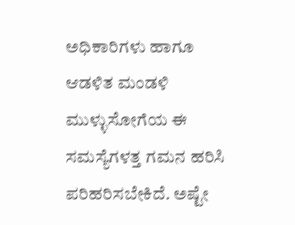ಅಧಿಕಾರಿಗಳು ಹಾಗೂ ಆಡಳಿತ ಮಂಡಳಿ ಮುಳ್ಳುಸೋಗೆಯ ಈ ಸಮಸ್ಯೆಗಳತ್ತ ಗಮನ ಹರಿಸಿ ಪರಿಹರಿಸಬೇಕಿದೆ. ಅಷ್ಟೇ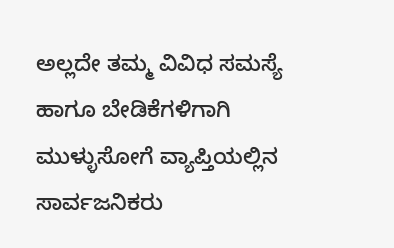ಅಲ್ಲದೇ ತಮ್ಮ ವಿವಿಧ ಸಮಸ್ಯೆ ಹಾಗೂ ಬೇಡಿಕೆಗಳಿಗಾಗಿ ಮುಳ್ಳುಸೋಗೆ ವ್ಯಾಪ್ತಿಯಲ್ಲಿನ ಸಾರ್ವಜನಿಕರು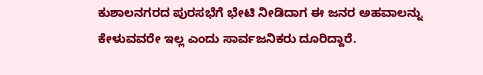ಕುಶಾಲನಗರದ ಪುರಸಭೆಗೆ ಭೇಟಿ ನೀಡಿದಾಗ ಈ ಜನರ ಅಹವಾಲನ್ನು ಕೇಳುವವರೇ ಇಲ್ಲ ಎಂದು ಸಾರ್ವಜನಿಕರು ದೂರಿದ್ದಾರೆ.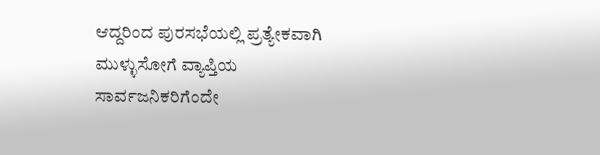ಆದ್ದರಿಂದ ಪುರಸಭೆಯಲ್ಲಿ ಪ್ರತ್ಯೇಕವಾಗಿ ಮುಳ್ಳುಸೋಗೆ ವ್ಯಾಪ್ತಿಯ ಸಾರ್ವಜನಿಕರಿಗೆಂದೇ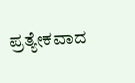ಪ್ರತ್ಯೇಕವಾದ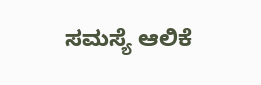ಸಮಸ್ಯೆ ಆಲಿಕೆ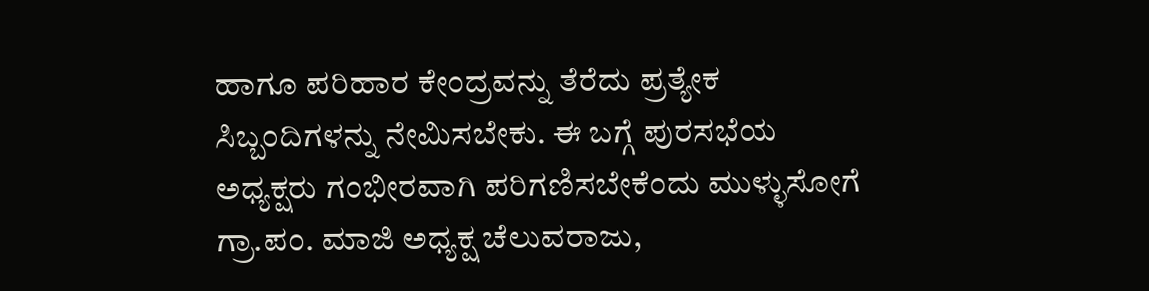ಹಾಗೂ ಪರಿಹಾರ ಕೇಂದ್ರವನ್ನು ತೆರೆದು ಪ್ರತ್ಯೇಕ ಸಿಬ್ಬಂದಿಗಳನ್ನು ನೇಮಿಸಬೇಕು. ಈ ಬಗ್ಗೆ ಪುರಸಭೆಯ ಅಧ್ಯಕ್ಷರು ಗಂಭೀರವಾಗಿ ಪರಿಗಣಿಸಬೇಕೆಂದು ಮುಳ್ಳುಸೋಗೆ ಗ್ರಾ.ಪಂ. ಮಾಜಿ ಅಧ್ಯಕ್ಷ ಚೆಲುವರಾಜು,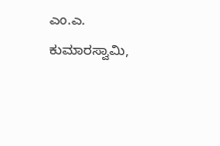ಎಂ.ಎ. ಕುಮಾರಸ್ವಾಮಿ,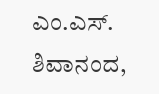ಎಂ.ಎಸ್. ಶಿವಾನಂದ,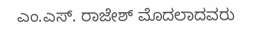ಎಂ.ಎಸ್. ರಾಜೇಶ್ ಮೊದಲಾದವರು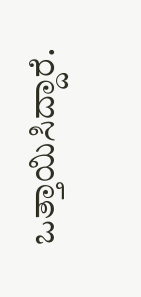ಒತ್ತಾಯಿಸಿದ್ದಾರೆ.